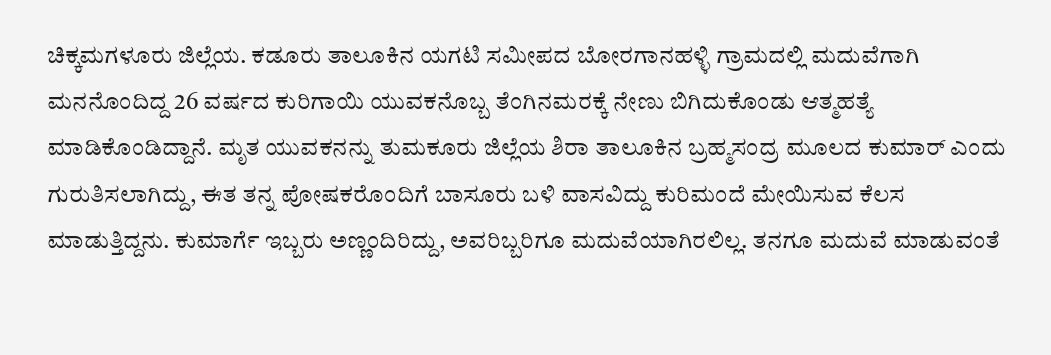ಚಿಕ್ಕಮಗಳೂರು ಜಿಲ್ಲೆಯ. ಕಡೂರು ತಾಲೂಕಿನ ಯಗಟಿ ಸಮೀಪದ ಬೋರಗಾನಹಳ್ಳಿ ಗ್ರಾಮದಲ್ಲಿ ಮದುವೆಗಾಗಿ ಮನನೊಂದಿದ್ದ 26 ವರ್ಷದ ಕುರಿಗಾಯಿ ಯುವಕನೊಬ್ಬ ತೆಂಗಿನಮರಕ್ಕೆ ನೇಣು ಬಿಗಿದುಕೊಂಡು ಆತ್ಮಹತ್ಯೆ ಮಾಡಿಕೊಂಡಿದ್ದಾನೆ. ಮೃತ ಯುವಕನನ್ನು ತುಮಕೂರು ಜಿಲ್ಲೆಯ ಶಿರಾ ತಾಲೂಕಿನ ಬ್ರಹ್ಮಸಂದ್ರ ಮೂಲದ ಕುಮಾರ್ ಎಂದು ಗುರುತಿಸಲಾಗಿದ್ದು, ಈತ ತನ್ನ ಪೋಷಕರೊಂದಿಗೆ ಬಾಸೂರು ಬಳಿ ವಾಸವಿದ್ದು ಕುರಿಮಂದೆ ಮೇಯಿಸುವ ಕೆಲಸ ಮಾಡುತ್ತಿದ್ದನು. ಕುಮಾರ್ಗೆ ಇಬ್ಬರು ಅಣ್ಣಂದಿರಿದ್ದು, ಅವರಿಬ್ಬರಿಗೂ ಮದುವೆಯಾಗಿರಲಿಲ್ಲ. ತನಗೂ ಮದುವೆ ಮಾಡುವಂತೆ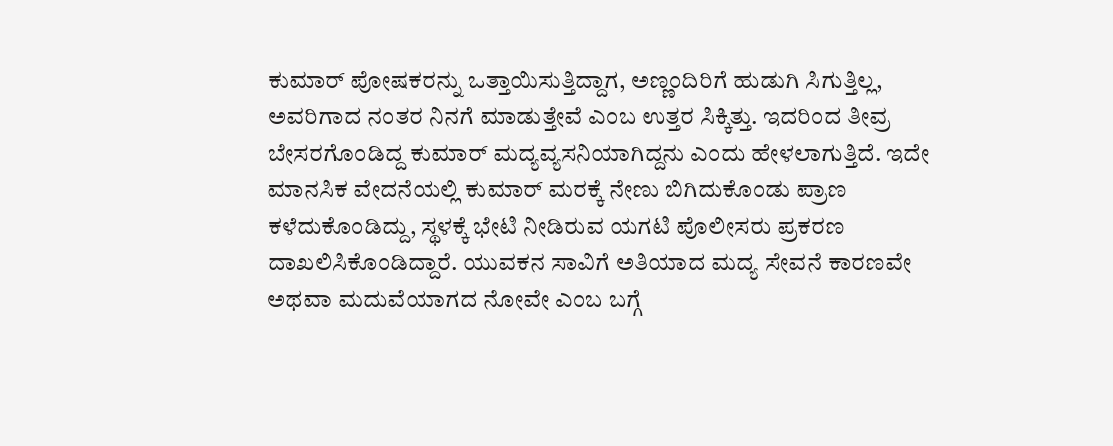ಕುಮಾರ್ ಪೋಷಕರನ್ನು ಒತ್ತಾಯಿಸುತ್ತಿದ್ದಾಗ, ಅಣ್ಣಂದಿರಿಗೆ ಹುಡುಗಿ ಸಿಗುತ್ತಿಲ್ಲ, ಅವರಿಗಾದ ನಂತರ ನಿನಗೆ ಮಾಡುತ್ತೇವೆ ಎಂಬ ಉತ್ತರ ಸಿಕ್ಕಿತ್ತು. ಇದರಿಂದ ತೀವ್ರ ಬೇಸರಗೊಂಡಿದ್ದ ಕುಮಾರ್ ಮದ್ಯವ್ಯಸನಿಯಾಗಿದ್ದನು ಎಂದು ಹೇಳಲಾಗುತ್ತಿದೆ. ಇದೇ ಮಾನಸಿಕ ವೇದನೆಯಲ್ಲಿ ಕುಮಾರ್ ಮರಕ್ಕೆ ನೇಣು ಬಿಗಿದುಕೊಂಡು ಪ್ರಾಣ ಕಳೆದುಕೊಂಡಿದ್ದು, ಸ್ಥಳಕ್ಕೆ ಭೇಟಿ ನೀಡಿರುವ ಯಗಟಿ ಪೊಲೀಸರು ಪ್ರಕರಣ ದಾಖಲಿಸಿಕೊಂಡಿದ್ದಾರೆ. ಯುವಕನ ಸಾವಿಗೆ ಅತಿಯಾದ ಮದ್ಯ ಸೇವನೆ ಕಾರಣವೇ ಅಥವಾ ಮದುವೆಯಾಗದ ನೋವೇ ಎಂಬ ಬಗ್ಗೆ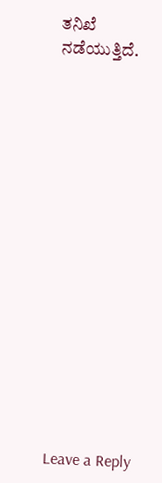ತನಿಖೆ ನಡೆಯುತ್ತಿದೆ.
















Leave a Reply